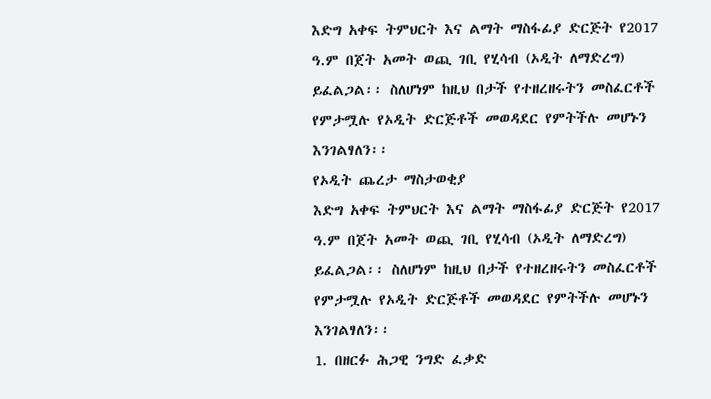እድግ አቀፍ ትምህርት እና ልማት ማስፋፊያ ድርጅት የ2017 ዓ.ም በጀት አመት ወጪ ገቢ የሂሳብ (ኦዲት ለማድረግ) ይፈልጋል፡፡ ስለሆነም ከዚህ በታች የተዘረዘሩትን መስፈርቶች የምታሟሉ የኦዲት ድርጅቶች መወዳደር የምትችሉ መሆኑን እንገልፃለን፡፡
የኦዲት ጨረታ ማስታወቂያ
እድግ አቀፍ ትምህርት እና ልማት ማስፋፊያ ድርጅት የ2017 ዓ.ም በጀት አመት ወጪ ገቢ የሂሳብ (ኦዲት ለማድረግ) ይፈልጋል፡፡ ስለሆነም ከዚህ በታች የተዘረዘሩትን መስፈርቶች የምታሟሉ የኦዲት ድርጅቶች መወዳደር የምትችሉ መሆኑን እንገልፃለን፡፡
1. በዘርፉ ሕጋዊ ንግድ ፈቃድ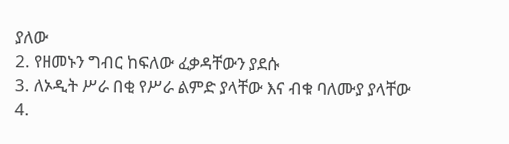ያለው
2. የዘመኑን ግብር ከፍለው ፈቃዳቸውን ያደሱ
3. ለኦዲት ሥራ በቂ የሥራ ልምድ ያላቸው እና ብቁ ባለሙያ ያላቸው
4.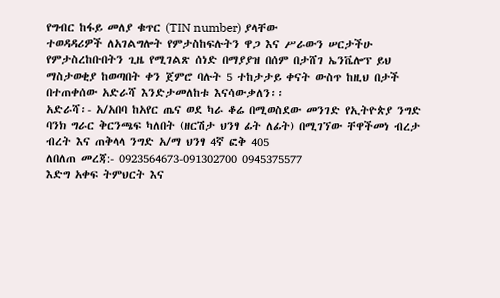የግብር ከፋይ መለያ ቁጥር (TIN number) ያላቸው
ተወዳዳሪዎች ለአገልግሎት የምታስከፍሉትን ዋጋ እና ሥራውን ሠርታችሁ የምታስረከቡበትን ጊዜ የሚገልጽ ሰነድ በማያያዝ በሰም በታሸገ ኤንቬሎፕ ይህ ማስታወቂያ ከወጣበት ቀን ጀምሮ ባሉት 5 ተከታታይ ቀናት ውስጥ ከዚህ በታች በተጠቀሰው አድራሻ እንድታመለከቱ እናሳውቃለን፡፡
አድራሻ፡- አ/አበባ ከአየር ጤና ወደ ካራ ቆሬ በሚወስደው መንገድ የኢትዮጵያ ንግድ ባንክ ግራር ቅርንጫፍ ካለበት (ዘርሽታ ህንፃ ፊት ለፊት) በሚገኘው ቸዋችመነ ብረታ ብረት እና ጠቅላላ ንግድ አ/ማ ህንፃ 4ኛ ፎቅ 405
ለበለጠ መረጃ:- 0923564673-091302700 0945375577
እድግ አቀፍ ትምህርት እና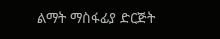ልማት ማስፋፊያ ድርጅት